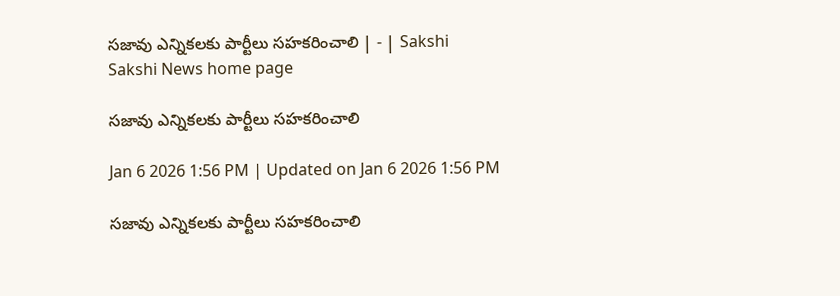సజావు ఎన్నికలకు పార్టీలు సహకరించాలి | - | Sakshi
Sakshi News home page

సజావు ఎన్నికలకు పార్టీలు సహకరించాలి

Jan 6 2026 1:56 PM | Updated on Jan 6 2026 1:56 PM

సజావు ఎన్నికలకు పార్టీలు సహకరించాలి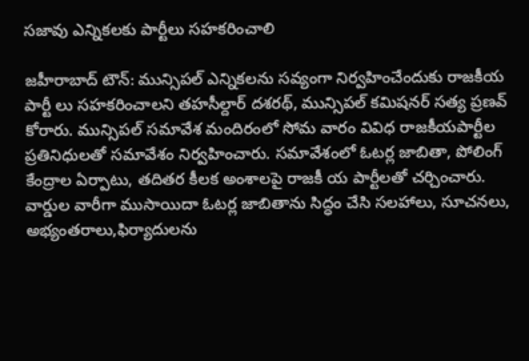సజావు ఎన్నికలకు పార్టీలు సహకరించాలి

జహీరాబాద్‌ టౌన్‌: మున్సిపల్‌ ఎన్నికలను సవ్యంగా నిర్వహించేందుకు రాజకీయ పార్టీ లు సహకరించాలని తహసీల్దార్‌ దశరథ్‌, మున్సిపల్‌ కమిషనర్‌ సత్య ప్రణవ్‌ కోరారు. మున్సిపల్‌ సమావేశ మందిరంలో సోమ వారం వివిధ రాజకీయపార్టీల ప్రతినిధులతో సమావేశం నిర్వహించారు. సమావేశంలో ఓటర్ల జాబితా, పోలింగ్‌ కేంద్రాల ఏర్పాటు, తదితర కీలక అంశాలపై రాజకీ య పార్టీలతో చర్చించారు. వార్డుల వారీగా ముసాయిదా ఓటర్ల జాబితాను సిద్ధం చేసి సలహాలు, సూచనలు, అభ్యంతరాలు,ఫిర్యాదులను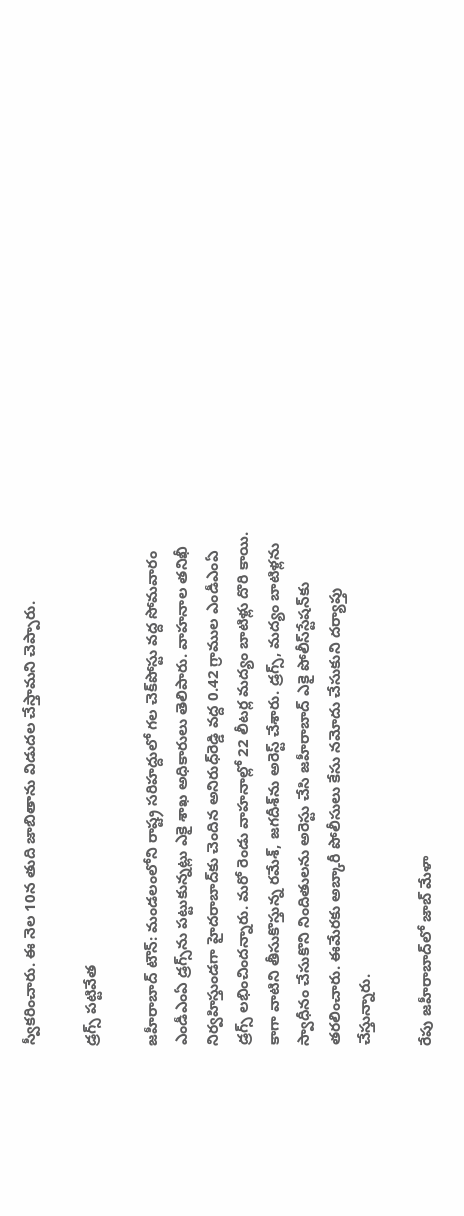స్వీకరించారు. ఈ నెల 10న తుది జాబితాను విడుదల చేస్తామని చెప్పారు.

డ్రగ్స్‌ పట్టివేత

జహీరాబాద్‌ టౌన్‌: మండలంలోని రాష్ట్ర సరిహద్దులో గల చెక్‌పోస్టు వద్ద సోమవారం ఎండీఎంఏ డ్రగ్స్‌ను పట్టుకున్నట్లు ఎకై శాఖ అధికారులు తెలిపారు. వాహనాల తనిఖీ నిర్వహిస్తుండగా హైదరాబాద్‌కు చెందిన అనిరుధ్‌రెడ్డి వద్ద 0.42 గ్రాముల ఎండీఎంఏ డ్రగ్స్‌ లభించిందన్నారు. మరో రెండు వాహనాల్లో 22 లీటర్ల మద్యం బాటిళ్లు దొరి కాయి. కాగా వాటిని తీసుకొస్తున్న రమేశ్‌, జగదీశ్‌ను అరెస్ట్‌ చేశారు. డ్రగ్స్‌, మద్యం బాటిళ్లను స్వాధీనం చేసుకొని నిందితులను అరెస్టు చేసి జహీరాబాద్‌ ఎకై పోలీస్‌స్టేషన్‌కు తరలించారు. ఈమేరకు అబ్కారీ పోలీసులు కేసు నమోదు చేసుకుని దర్యాప్తు చేస్తున్నారు.

రేపు జహీరాబాద్‌లో జాబ్‌ మేళా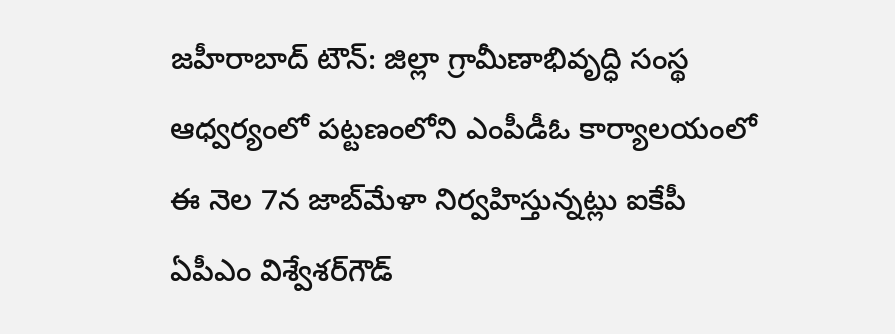జహీరాబాద్‌ టౌన్‌: జిల్లా గ్రామీణాభివృద్ధి సంస్థ ఆధ్వర్యంలో పట్టణంలోని ఎంపీడీఓ కార్యాలయంలో ఈ నెల 7న జాబ్‌మేళా నిర్వహిస్తున్నట్లు ఐకేపీ ఏపీఎం విశ్వేశర్‌గౌడ్‌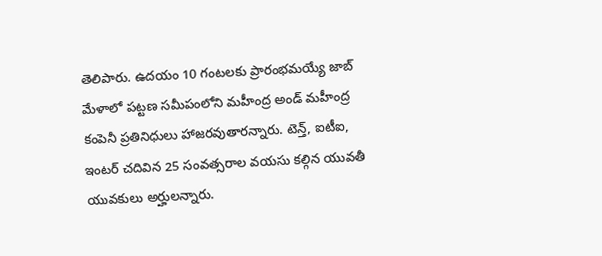తెలిపారు. ఉదయం 10 గంటలకు ప్రారంభమయ్యే జాబ్‌ మేళాలో పట్టణ సమీపంలోని మహీంద్ర అండ్‌ మహీంద్ర కంపెనీ ప్రతినిధులు హాజరవుతారన్నారు. టెన్త్‌, ఐటీఐ, ఇంటర్‌ చదివిన 25 సంవత్సరాల వయసు కల్గిన యువతీ యువకులు అర్హులన్నారు.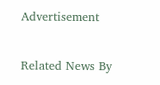Advertisement

Related News By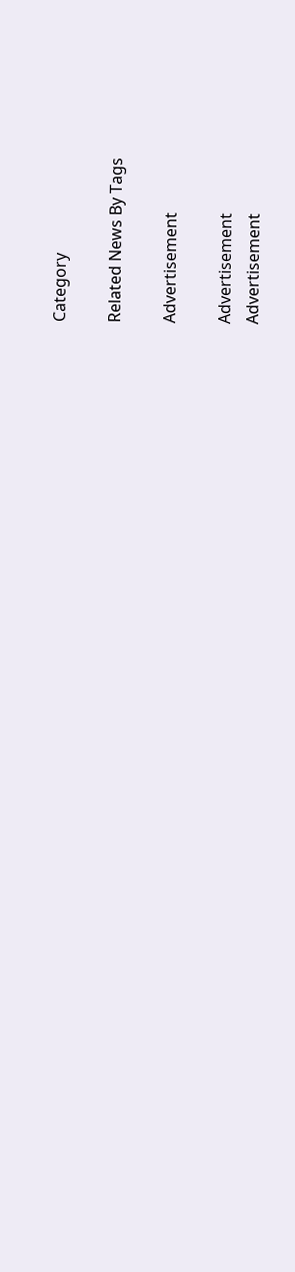Category

Related News By Tags

Advertisement

Advertisement
Advertisement